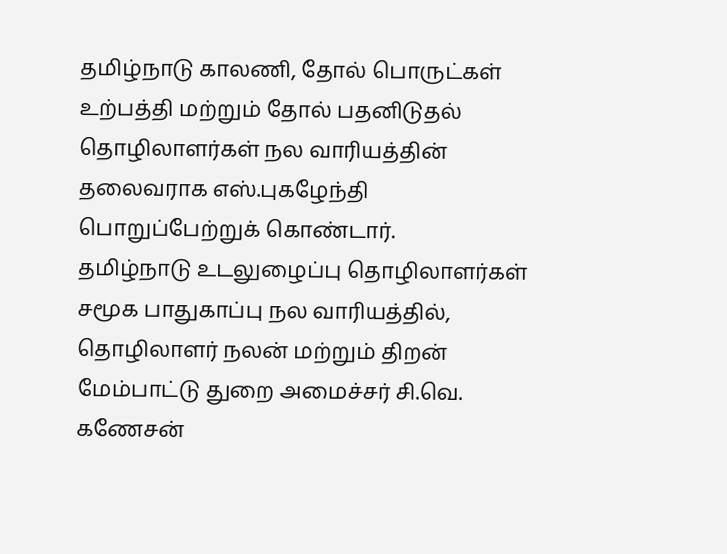தமிழ்நாடு காலணி, தோல் பொருட்கள் உற்பத்தி மற்றும் தோல் பதனிடுதல் தொழிலாளர்கள் நல வாரியத்தின் தலைவராக எஸ்.புகழேந்தி பொறுப்பேற்றுக் கொண்டார்.
தமிழ்நாடு உடலுழைப்பு தொழிலாளர்கள் சமூக பாதுகாப்பு நல வாரியத்தில், தொழிலாளர் நலன் மற்றும் திறன் மேம்பாட்டு துறை அமைச்சர் சி.வெ. கணேசன்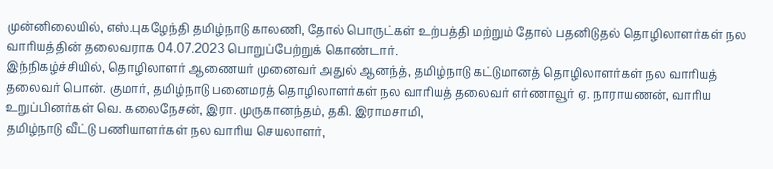முன்னிலையில், எஸ்.புகழேந்தி தமிழ்நாடு காலணி, தோல் பொருட்கள் உற்பத்தி மற்றும் தோல் பதனிடுதல் தொழிலாளர்கள் நல வாரியத்தின் தலைவராக 04.07.2023 பொறுப்பேற்றுக் கொண்டார்.
இந்நிகழ்ச்சியில், தொழிலாளர் ஆணையர் முனைவர் அதுல் ஆனந்த், தமிழ்நாடு கட்டுமானத் தொழிலாளர்கள் நல வாரியத் தலைவர் பொன். குமார், தமிழ்நாடு பனைமரத் தொழிலாளர்கள் நல வாரியத் தலைவர் எர்ணாவூர் ஏ. நாராயணன், வாரிய உறுப்பினர்கள் வெ. கலைநேசன், இரா. முருகானந்தம், தகி. இராமசாமி,
தமிழ்நாடு வீட்டு பணியாளர்கள் நல வாரிய செயலாளர்,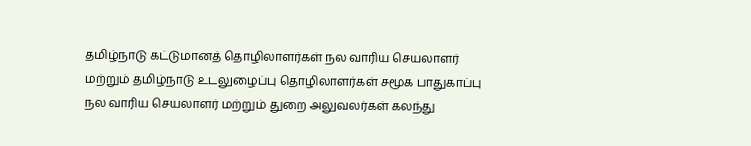தமிழ்நாடு கட்டுமானத் தொழிலாளர்கள் நல வாரிய செயலாளர் மற்றும் தமிழ்நாடு உடலுழைப்பு தொழிலாளர்கள் சமூக பாதுகாப்பு நல வாரிய செயலாளர் மற்றும் துறை அலுவலர்கள் கலந்து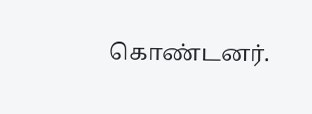கொண்டனர்.